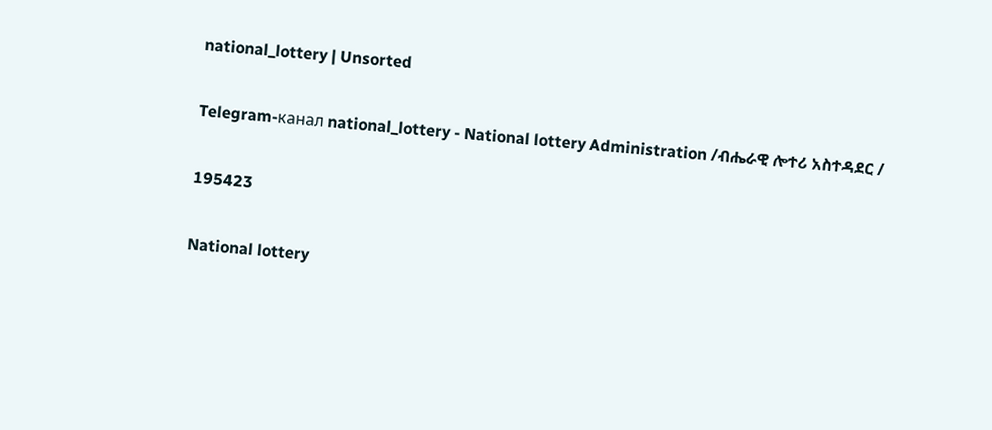national_lottery | Unsorted

Telegram-канал national_lottery - National lottery Administration /ብሔራዊ ሎተሪ አስተዳደር /

195423

National lottery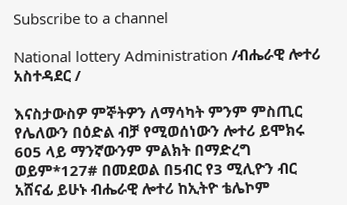Subscribe to a channel

National lottery Administration /ብሔራዊ ሎተሪ አስተዳደር /

እናስታውስዎ ምኞትዎን ለማሳካት ምንም ምስጢር የሌለውን በዕድል ብቻ የሚወሰነውን ሎተሪ ይሞክሩ 605 ላይ ማንኛውንም ምልክት በማድረግ ወይም*127# በመደወል በ5ብር የ3 ሚሊዮን ብር አሸናፊ ይሁኑ ብሔራዊ ሎተሪ ከኢትዮ ቴሌኮም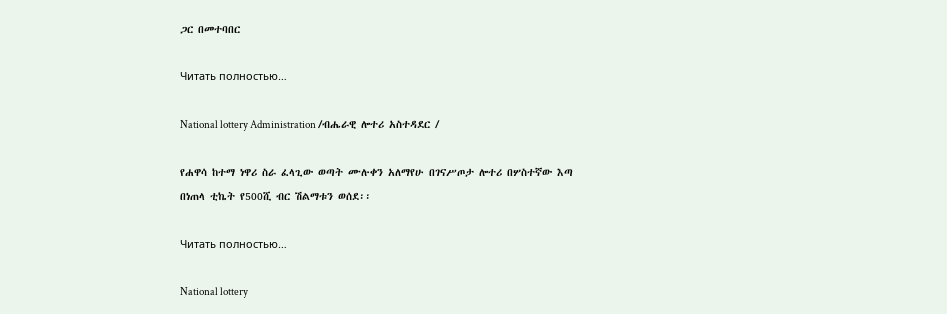ጋር በመተባበር

Читать полностью…

National lottery Administration /ብሔራዊ ሎተሪ አስተዳደር /

የሐዋሳ ከተማ ነዋሪ ስራ ፈላጊው ወጣት ሙሉቀን አለማየሁ በገናሥጦታ ሎተሪ በሦስተኛው እጣ በነጠላ ቲኬት የ500ሺ ብር ሽልማቱን ወሰደ፡፡

Читать полностью…

National lottery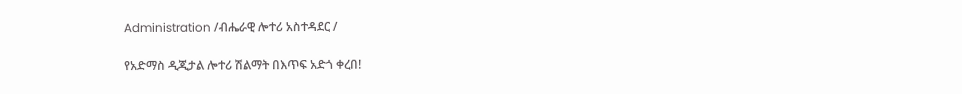Administration /ብሔራዊ ሎተሪ አስተዳደር /

የአድማስ ዲጂታል ሎተሪ ሽልማት በእጥፍ አድጎ ቀረበ!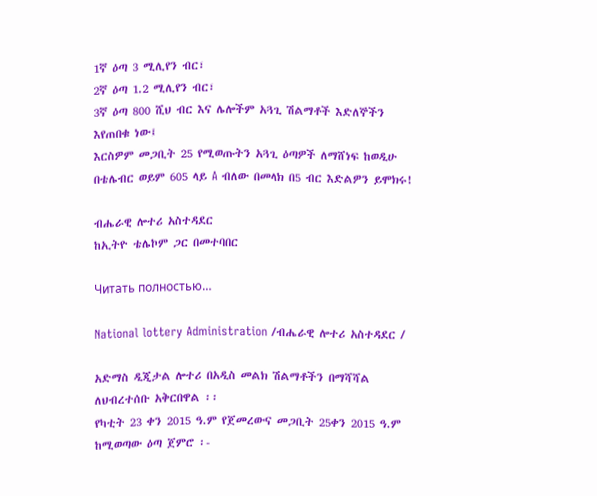1ኛ ዕጣ 3 ሚሊየን ብር፣
2ኛ ዕጣ 1.2 ሚሊየን ብር፣
3ኛ ዕጣ 800 ሺህ ብር እና ሌሎችም አጓጊ ሽልማቶች እድለኞችን እየጠበቁ ነው፤
እርስዎም መጋቢት 25 የሚወጡትን አጓጊ ዕጣዎች ለማሸነፍ ከወዲሁ በቴሌብር ወይም 605 ላይ A ብለው በመላክ በ5 ብር እድልዎን ይሞክሩ!

ብሔራዊ ሎተሪ አስተዳደር
ከኢትዮ ቴሌኮም ጋር በመተባበር

Читать полностью…

National lottery Administration /ብሔራዊ ሎተሪ አስተዳደር /

አድማስ ዲጂታል ሎተሪ በአዲስ መልክ ሽልማቶችን በማሻሻል ለህብረተሰቡ አቅርበዋል ፡፡
የካቲት 23 ቀን 2015 ዓ.ም የጀመረውና መጋቢት 25ቀን 2015 ዓ.ም ከሚወጣው ዕጣ ጀምሮ ፡-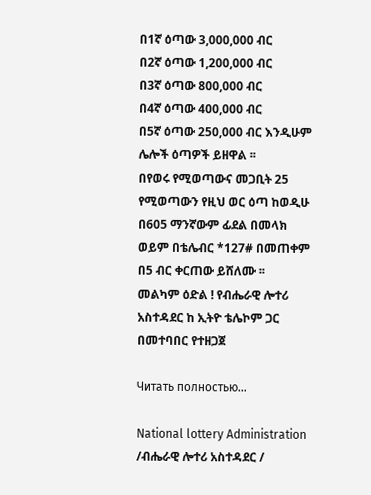በ1ኛ ዕጣው 3,000,000 ብር
በ2ኛ ዕጣው 1,200,000 ብር
በ3ኛ ዕጣው 800,000 ብር
በ4ኛ ዕጣው 400,000 ብር
በ5ኛ ዕጣው 250,000 ብር እንዲሁም ሌሎች ዕጣዎች ይዘዋል ፡፡
በየወሩ የሚወጣውና መጋቢት 25 የሚወጣውን የዚህ ወር ዕጣ ከወዲሁ በ605 ማንኛውም ፊደል በመላክ ወይም በቴሌብር *127# በመጠቀም በ5 ብር ቀርጠው ይሸለሙ ፡፡
መልካም ዕድል ! የብሔራዊ ሎተሪ አስተዳደር ከ ኢትዮ ቴሌኮም ጋር በመተባበር የተዘጋጀ

Читать полностью…

National lottery Administration /ብሔራዊ ሎተሪ አስተዳደር /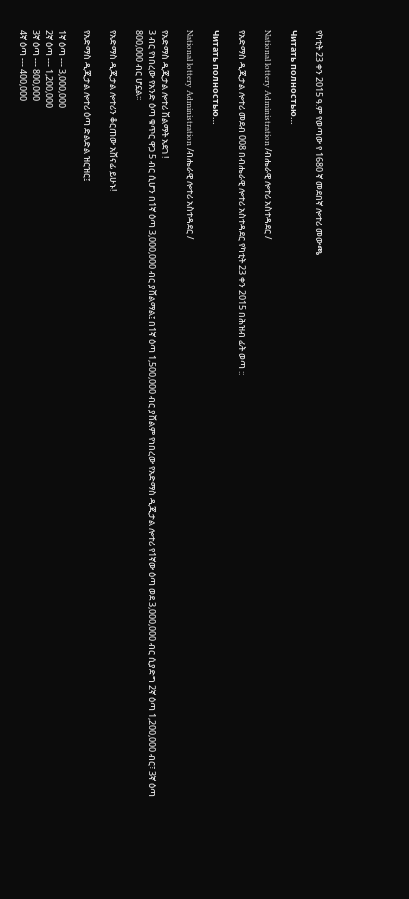የካቲት 23 ቀን 2015 ዓ.ም የወጣው የ 1680 ኛ መደበኛ ሎተሪ መውጫ

Читать полностью…

National lottery Administration /ብሔራዊ ሎተሪ አስተዳደር /

የአድማስ ዲጂታል ሎተሪ መደብ 008 በብሔራዊ ሎተሪ አስተዳደር የካቲት 23 ቀን 2015 በሕዝብ ፊት ወጣ ::

Читать полностью…

National lottery Administration /ብሔራዊ ሎተሪ አስተዳደር /

የአድማስ ዲጂታል ሎተሪ ሽልማት አደገ !
3 ብር የነበረው የአንድ ዕጣ ቁጥር ዋጋ 5 ብር ሲሆን በ1ኛ ዕጣ 3,000,000 ብር ያሸልማል፤ በ1ኛ ዕጣ 1,500,000 ብር ያሸልም የነበረው የአድማስ ዲጂታል ሎተሪ የ1ኛው ዕጣ ወደ 3,000,000 ብር ሲያድግ 2ኛ ዕጣ 1,200,000 ብር፣ 3ኛ ዕጣ 800,000 ብር ሆኗል፡፡

የአድማስ ዲጂታል ሎተሪን ቆርጠው አሸናፊ ይሁኑ!

የአድማስ ዲጂታል ሎተሪ ዕጣ ድልድል ዝርዝር፤

1ኛ ዕጣ --- 3,000,000
2ኛ ዕጣ --- 1,200,000
3ኛ ዕጣ --- 800,000
4ኛ ዕጣ --- 400,000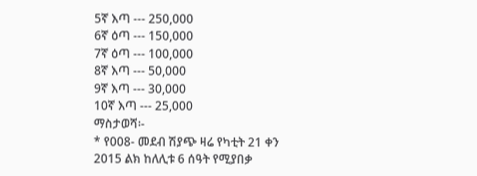5ኛ እጣ --- 250,000
6ኛ ዕጣ --- 150,000
7ኛ ዕጣ --- 100,000
8ኛ እጣ --- 50,000
9ኛ እጣ --- 30,000
10ኛ እጣ --- 25,000
ማስታወሻ፡-
* የ008- መደብ ሽያጭ ዛሬ የካቲት 21 ቀን 2015 ልክ ከለሊቱ 6 ሰዓት የሚያበቃ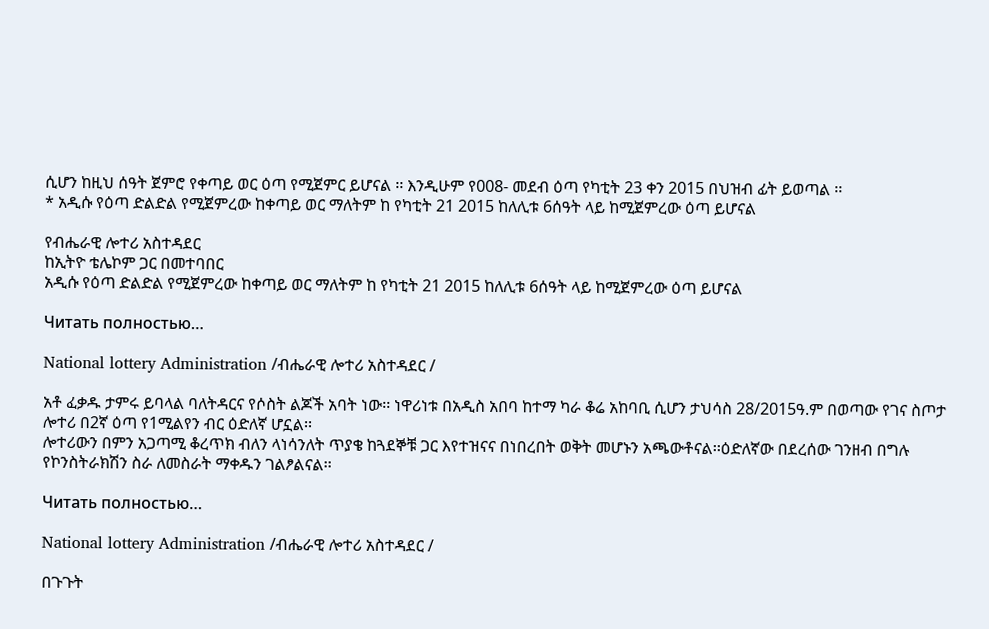ሲሆን ከዚህ ሰዓት ጀምሮ የቀጣይ ወር ዕጣ የሚጀምር ይሆናል ፡፡ እንዲሁም የ008- መደብ ዕጣ የካቲት 23 ቀን 2015 በህዝብ ፊት ይወጣል ፡፡
* አዲሱ የዕጣ ድልድል የሚጀምረው ከቀጣይ ወር ማለትም ከ የካቲት 21 2015 ከለሊቱ 6ሰዓት ላይ ከሚጀምረው ዕጣ ይሆናል

የብሔራዊ ሎተሪ አስተዳደር
ከኢትዮ ቴሌኮም ጋር በመተባበር
አዲሱ የዕጣ ድልድል የሚጀምረው ከቀጣይ ወር ማለትም ከ የካቲት 21 2015 ከለሊቱ 6ሰዓት ላይ ከሚጀምረው ዕጣ ይሆናል

Читать полностью…

National lottery Administration /ብሔራዊ ሎተሪ አስተዳደር /

አቶ ፈቃዱ ታምሩ ይባላል ባለትዳርና የሶስት ልጆች አባት ነው፡፡ ነዋሪነቱ በአዲስ አበባ ከተማ ካራ ቆሬ አከባቢ ሲሆን ታህሳስ 28/2015ዓ.ም በወጣው የገና ስጦታ ሎተሪ በ2ኛ ዕጣ የ1ሚልየን ብር ዕድለኛ ሆኗል፡፡
ሎተሪውን በምን አጋጣሚ ቆረጥክ ብለን ላነሳንለት ጥያቄ ከጓደኞቹ ጋር እየተዝናና በነበረበት ወቅት መሆኑን አጫውቶናል፡፡ዕድለኛው በደረሰው ገንዘብ በግሉ የኮንስትራክሽን ስራ ለመስራት ማቀዱን ገልፆልናል፡፡

Читать полностью…

National lottery Administration /ብሔራዊ ሎተሪ አስተዳደር /

በጉጉት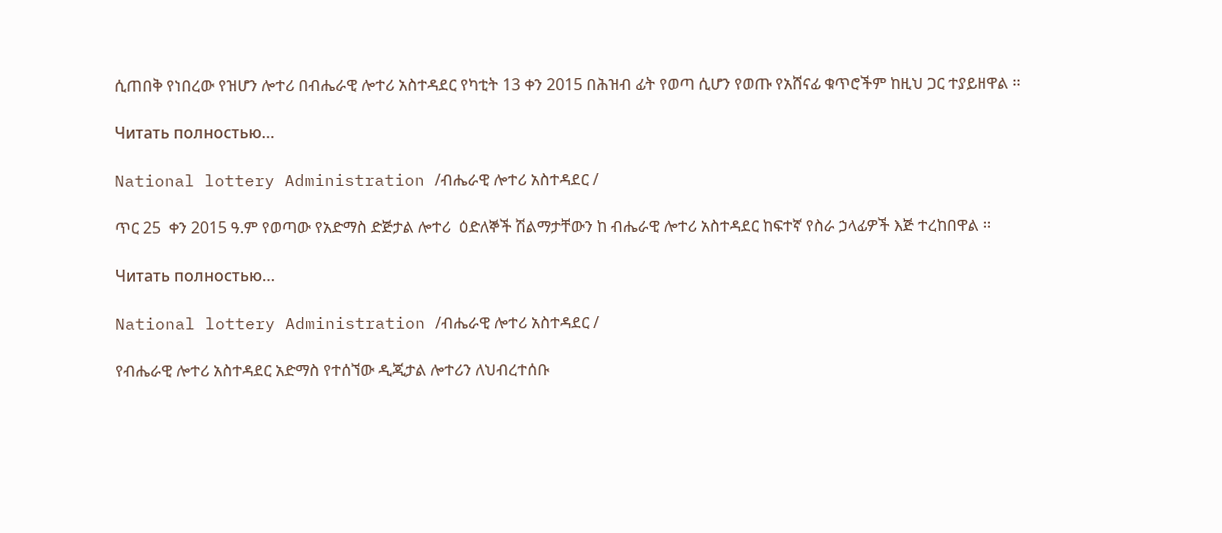ሲጠበቅ የነበረው የዝሆን ሎተሪ በብሔራዊ ሎተሪ አስተዳደር የካቲት 13 ቀን 2015 በሕዝብ ፊት የወጣ ሲሆን የወጡ የአሸናፊ ቁጥሮችም ከዚህ ጋር ተያይዘዋል ፡፡

Читать полностью…

National lottery Administration /ብሔራዊ ሎተሪ አስተዳደር /

ጥር 25  ቀን 2015 ዓ.ም የወጣው የአድማስ ድጅታል ሎተሪ  ዕድለኞች ሽልማታቸውን ከ ብሔራዊ ሎተሪ አስተዳደር ከፍተኛ የስራ ኃላፊዎች እጅ ተረከበዋል ፡፡

Читать полностью…

National lottery Administration /ብሔራዊ ሎተሪ አስተዳደር /

የብሔራዊ ሎተሪ አስተዳደር አድማስ የተሰኘው ዲጂታል ሎተሪን ለህብረተሰቡ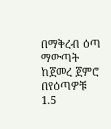በማቅረብ ዕጣ ማውጣት ከጀመረ ጀምሮ በየዕጣዎቹ 1.5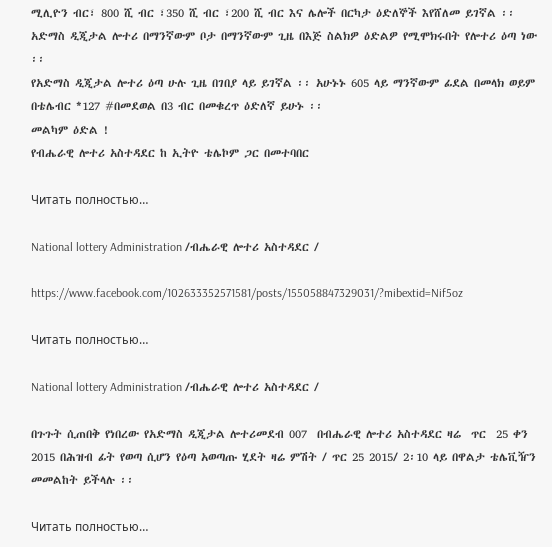ሚሊዮን ብር፣ 800 ሺ ብር ፣350 ሺ ብር ፣200 ሺ ብር እና ሌሎች በርካታ ዕድለኞች እየሸለመ ይገኛል ፡፡
አድማስ ዲጂታል ሎተሪ በማንኛውም ቦታ በማንኛውም ጊዜ በእጅ ስልክዎ ዕድልዎ የሚሞክሩበት የሎተሪ ዕጣ ነው ፡፡
የአድማስ ዲጂታል ሎተሪ ዕጣ ሁሉ ጊዜ በገበያ ላይ ይገኛል ፡፡ አሁኑኑ 605 ላይ ማንኛውም ፊደል በመላክ ወይም በቴሌብር *127 #በመደወል በ3 ብር በመቁረጥ ዕድለኛ ይሁኑ ፡፡
መልካም ዕድል !
የብሔራዊ ሎተሪ አስተዳደር ከ ኢትዮ ቴሌኮም ጋር በመተባበር

Читать полностью…

National lottery Administration /ብሔራዊ ሎተሪ አስተዳደር /

https://www.facebook.com/102633352571581/posts/155058847329031/?mibextid=Nif5oz

Читать полностью…

National lottery Administration /ብሔራዊ ሎተሪ አስተዳደር /

በጉጉት ሲጠበቅ የነበረው የአድማስ ዲጂታል ሎተሪመደብ 007  በብሔራዊ ሎተሪ አስተዳደር ዛሬ  ጥር  25 ቀን 2015 በሕዝብ ፊት የወጣ ሲሆን የዕጣ አወጣጡ ሂደት ዛሬ ምሽት / ጥር 25 2015/ 2፡10 ላይ በዋልታ ቴሌቪዥን መመልከት ይችላሉ ፡፡

Читать полностью…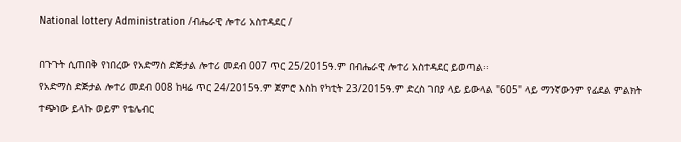National lottery Administration /ብሔራዊ ሎተሪ አስተዳደር /

በጉጉት ሲጠበቅ የነበረው የአድማስ ድጅታል ሎተሪ መደብ 007 ጥር 25/2015ዓ.ም በብሔራዊ ሎተሪ አስተዳደር ይወጣል፡፡
የአድማስ ድጅታል ሎተሪ መደብ 008 ከዛሬ ጥር 24/2015ዓ.ም ጀምሮ እስከ የካቲት 23/2015ዓ.ም ድረስ ገበያ ላይ ይውላል "605" ላይ ማንኛውንም የፊደል ምልክት ተጭነው ይላኩ ወይም የቴሌብር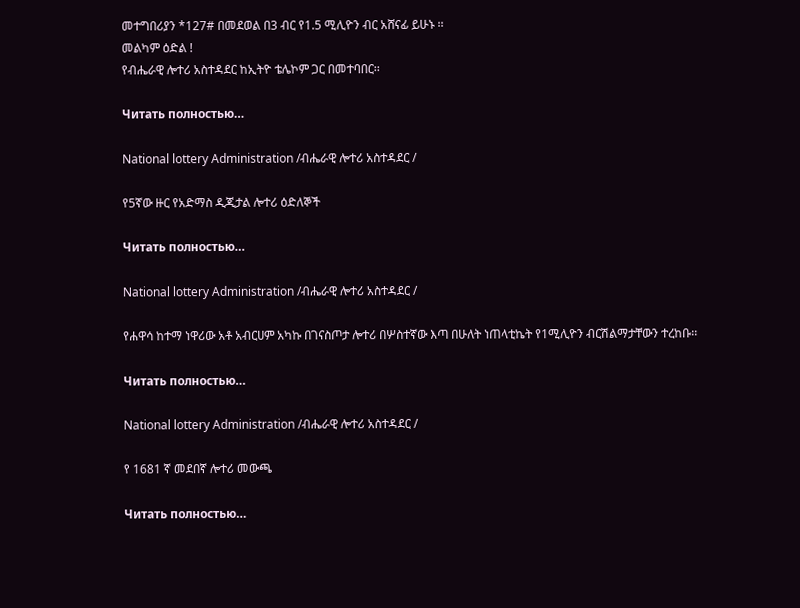መተግበሪያን *127# በመደወል በ3 ብር የ1.5 ሚሊዮን ብር አሸናፊ ይሁኑ ፡፡
መልካም ዕድል !
የብሔራዊ ሎተሪ አስተዳደር ከኢትዮ ቴሌኮም ጋር በመተባበር፡፡

Читать полностью…

National lottery Administration /ብሔራዊ ሎተሪ አስተዳደር /

የ5ኛው ዙር የአድማስ ዲጂታል ሎተሪ ዕድለኞች

Читать полностью…

National lottery Administration /ብሔራዊ ሎተሪ አስተዳደር /

የሐዋሳ ከተማ ነዋሪው አቶ አብርሀም አካኩ በገናስጦታ ሎተሪ በሦስተኛው እጣ በሁለት ነጠላቲኬት የ1ሚሊዮን ብርሽልማታቸውን ተረከቡ፡፡

Читать полностью…

National lottery Administration /ብሔራዊ ሎተሪ አስተዳደር /

የ 1681 ኛ መደበኛ ሎተሪ መውጫ

Читать полностью…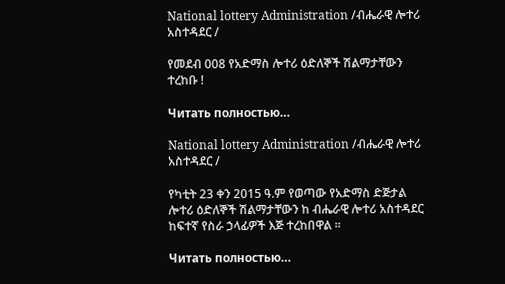National lottery Administration /ብሔራዊ ሎተሪ አስተዳደር /

የመደብ 008 የአድማስ ሎተሪ ዕድለኞች ሽልማታቸውን ተረከቡ !

Читать полностью…

National lottery Administration /ብሔራዊ ሎተሪ አስተዳደር /

የካቲት 23 ቀን 2015 ዓ.ም የወጣው የአድማስ ድጅታል ሎተሪ ዕድለኞች ሽልማታቸውን ከ ብሔራዊ ሎተሪ አስተዳደር ከፍተኛ የስራ ኃላፊዎች እጅ ተረከበዋል ፡፡

Читать полностью…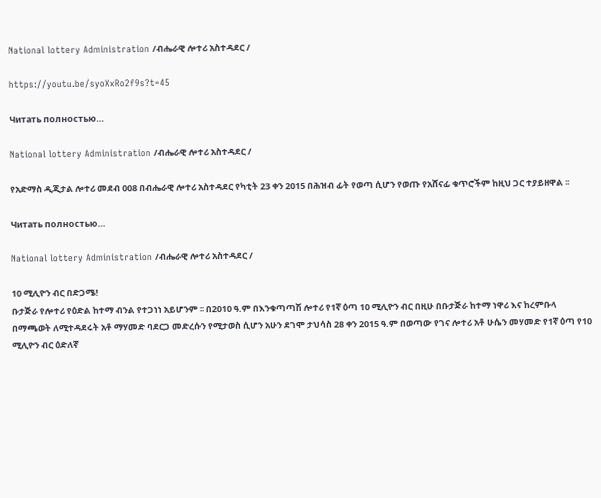National lottery Administration /ብሔራዊ ሎተሪ አስተዳደር /

https://youtu.be/syoXxRo2f9s?t=45

Читать полностью…

National lottery Administration /ብሔራዊ ሎተሪ አስተዳደር /

የአድማስ ዲጂታል ሎተሪ መደብ 008 በብሔራዊ ሎተሪ አስተዳደር የካቲት 23 ቀን 2015 በሕዝብ ፊት የወጣ ሲሆን የወጡ የአሸናፊ ቁጥሮችም ከዚህ ጋር ተያይዘዋል ፡፡

Читать полностью…

National lottery Administration /ብሔራዊ ሎተሪ አስተዳደር /

10 ሚሊዮን ብር በድጋሜ!
ቡታጅራ የሎተሪ የዕድል ከተማ ብንል የተጋነነ አይሆንም ፡፡ በ2010 ዓ.ም በእንቁጣጣሽ ሎተሪ የ1ኛ ዕጣ 10 ሚሊዮን ብር በዚሁ በቡታጅራ ከተማ ነዋሪ እና ከረምቡላ በማጫወት ለሚተዳደሩት አቶ ማሃመድ ባደርጋ መድረሱን የሚታወስ ሲሆን አሁን ደገሞ ታህሳስ 28 ቀን 2015 ዓ.ም በወጣው የገና ሎተሪ አቶ ሁሴን መሃመድ የ1ኛ ዕጣ የ10 ሚሊዮን ብር ዕድለኛ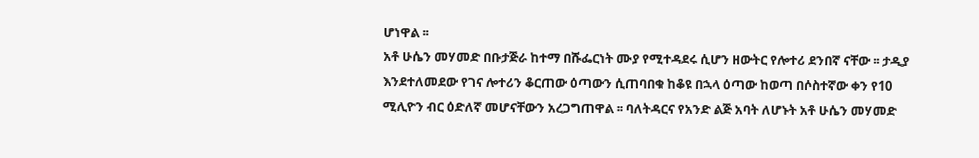ሆነዋል ፡፡
አቶ ሁሴን መሃመድ በቡታጅራ ከተማ በሹፌርነት ሙያ የሚተዳደሩ ሲሆን ዘውትር የሎተሪ ደንበኛ ናቸው ፡፡ ታዲያ እንደተለመደው የገና ሎተሪን ቆርጠው ዕጣውን ሲጠባበቁ ከቆዩ በኋላ ዕጣው ከወጣ በሶስተኛው ቀን የ10 ሚሊዮን ብር ዕድለኛ መሆናቸውን አረጋግጠዋል ፡፡ ባለትዳርና የአንድ ልጅ አባት ለሆኑት አቶ ሁሴን መሃመድ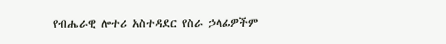የብሔራዊ ሎተሪ አስተዳደር የስራ ኃላፊዎችም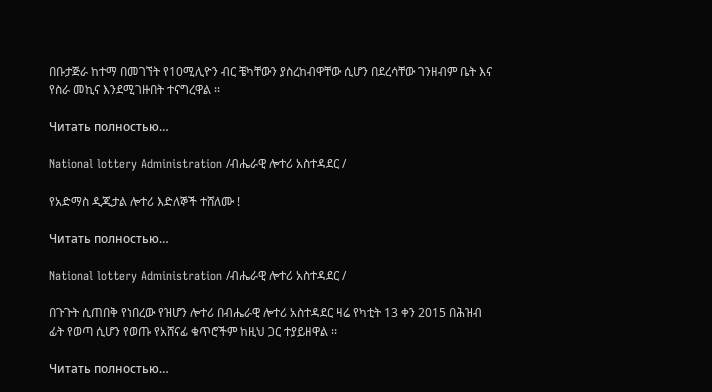በቡታጅራ ከተማ በመገኘት የ10ሚሊዮን ብር ቼካቸውን ያስረከብዋቸው ሲሆን በደረሳቸው ገንዘብም ቤት እና የስራ መኪና እንደሚገዙበት ተናግረዋል ፡፡

Читать полностью…

National lottery Administration /ብሔራዊ ሎተሪ አስተዳደር /

የአድማስ ዲጂታል ሎተሪ እድለኞች ተሸለሙ !

Читать полностью…

National lottery Administration /ብሔራዊ ሎተሪ አስተዳደር /

በጉጉት ሲጠበቅ የነበረው የዝሆን ሎተሪ በብሔራዊ ሎተሪ አስተዳደር ዛሬ የካቲት 13 ቀን 2015 በሕዝብ ፊት የወጣ ሲሆን የወጡ የአሸናፊ ቁጥሮችም ከዚህ ጋር ተያይዘዋል ፡፡

Читать полностью…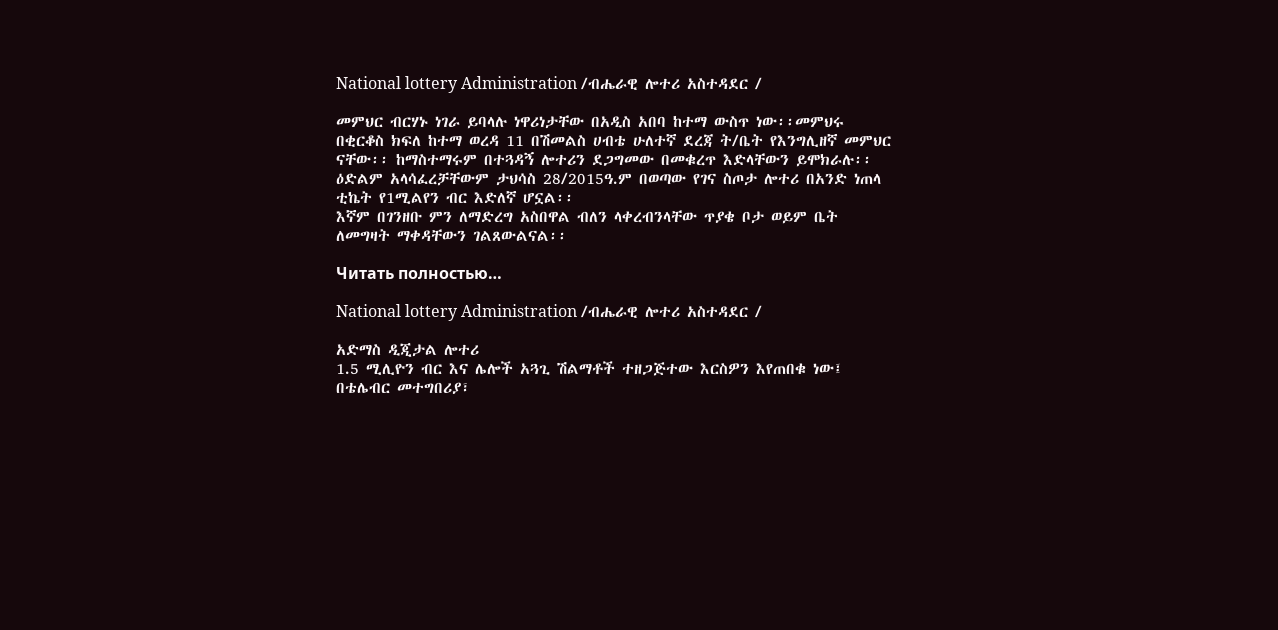National lottery Administration /ብሔራዊ ሎተሪ አስተዳደር /

መምህር ብርሃኑ ነገራ ይባላሉ ነዋሪነታቸው በአዲስ አበባ ከተማ ውስጥ ነው፡፡መምህሩ በቂርቆስ ክፍለ ከተማ ወረዳ 11 በሽመልስ ሀብቴ ሁለተኛ ደረጃ ት/ቤት የእንግሊዘኛ መምህር ናቸው፡፡ ከማስተማሩም በተጓዳኝ ሎተሪን ደጋግመው በመቁረጥ እድላቸውን ይሞክራሉ፡፡ ዕድልም አላሳፈረቻቸውም ታህሳስ 28/2015ዓ.ም በወጣው የገና ስጦታ ሎተሪ በአንድ ነጠላ ቲኬት የ1ሚልየን ብር እድለኛ ሆኗል፡፡
እኛም በገንዘቡ ምን ለማድረግ አስበዋል ብለን ላቀረብንላቸው ጥያቄ ቦታ ወይም ቤት ለመግዛት ማቀዳቸውን ገልጸውልናል፡፡

Читать полностью…

National lottery Administration /ብሔራዊ ሎተሪ አስተዳደር /

አድማስ ዲጂታል ሎተሪ
1.5 ሚሊዮን ብር እና ሌሎች አጓጊ ሽልማቶች ተዘጋጅተው እርስዎን እየጠበቁ ነው፤ በቴሌብር መተግበሪያ፣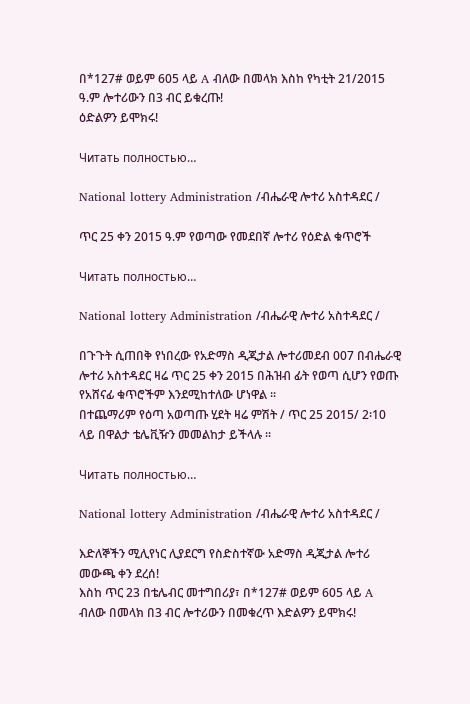በ*127# ወይም 605 ላይ A ብለው በመላክ እስከ የካቲት 21/2015 ዓ.ም ሎተሪውን በ3 ብር ይቁረጡ!
ዕድልዎን ይሞክሩ!

Читать полностью…

National lottery Administration /ብሔራዊ ሎተሪ አስተዳደር /

ጥር 25 ቀን 2015 ዓ.ም የወጣው የመደበኛ ሎተሪ የዕድል ቁጥሮች

Читать полностью…

National lottery Administration /ብሔራዊ ሎተሪ አስተዳደር /

በጉጉት ሲጠበቅ የነበረው የአድማስ ዲጂታል ሎተሪመደብ 007 በብሔራዊ ሎተሪ አስተዳደር ዛሬ ጥር 25 ቀን 2015 በሕዝብ ፊት የወጣ ሲሆን የወጡ የአሸናፊ ቁጥሮችም እንደሚከተለው ሆነዋል ፡፡
በተጨማሪም የዕጣ አወጣጡ ሂደት ዛሬ ምሽት / ጥር 25 2015/ 2፡10 ላይ በዋልታ ቴሌቪዥን መመልከታ ይችላሉ ፡፡

Читать полностью…

National lottery Administration /ብሔራዊ ሎተሪ አስተዳደር /

እድለኞችን ሚሊየነር ሊያደርግ የስድስተኛው አድማስ ዲጂታል ሎተሪ መውጫ ቀን ደረሰ!
እስከ ጥር 23 በቴሌብር መተግበሪያ፣ በ*127# ወይም 605 ላይ A ብለው በመላክ በ3 ብር ሎተሪውን በመቁረጥ እድልዎን ይሞክሩ!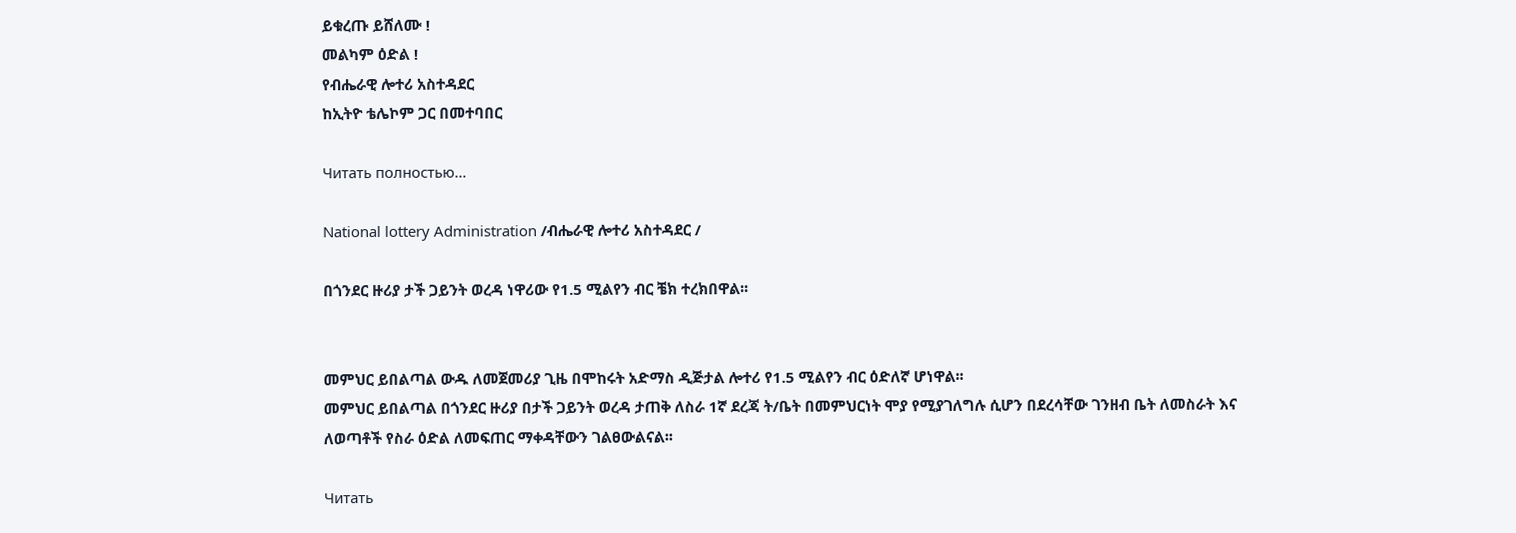ይቁረጡ ይሸለሙ !
መልካም ዕድል !
የብሔራዊ ሎተሪ አስተዳደር
ከኢትዮ ቴሌኮም ጋር በመተባበር

Читать полностью…

National lottery Administration /ብሔራዊ ሎተሪ አስተዳደር /

በጎንደር ዙሪያ ታች ጋይንት ወረዳ ነዋሪው የ1.5 ሚልየን ብር ቼክ ተረክበዋል፡፡


መምህር ይበልጣል ውዱ ለመጀመሪያ ጊዜ በሞከሩት አድማስ ዲጅታል ሎተሪ የ1.5 ሚልየን ብር ዕድለኛ ሆነዋል፡፡
መምህር ይበልጣል በጎንደር ዙሪያ በታች ጋይንት ወረዳ ታጠቅ ለስራ 1ኛ ደረጃ ት/ቤት በመምህርነት ሞያ የሚያገለግሉ ሲሆን በደረሳቸው ገንዘብ ቤት ለመስራት እና ለወጣቶች የስራ ዕድል ለመፍጠር ማቀዳቸውን ገልፀውልናል፡፡

Читать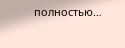полностью…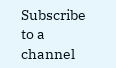Subscribe to a channel